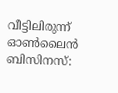വീട്ടിലിരുന്ന് ഓൺലൈൻ ബിസിനസ്: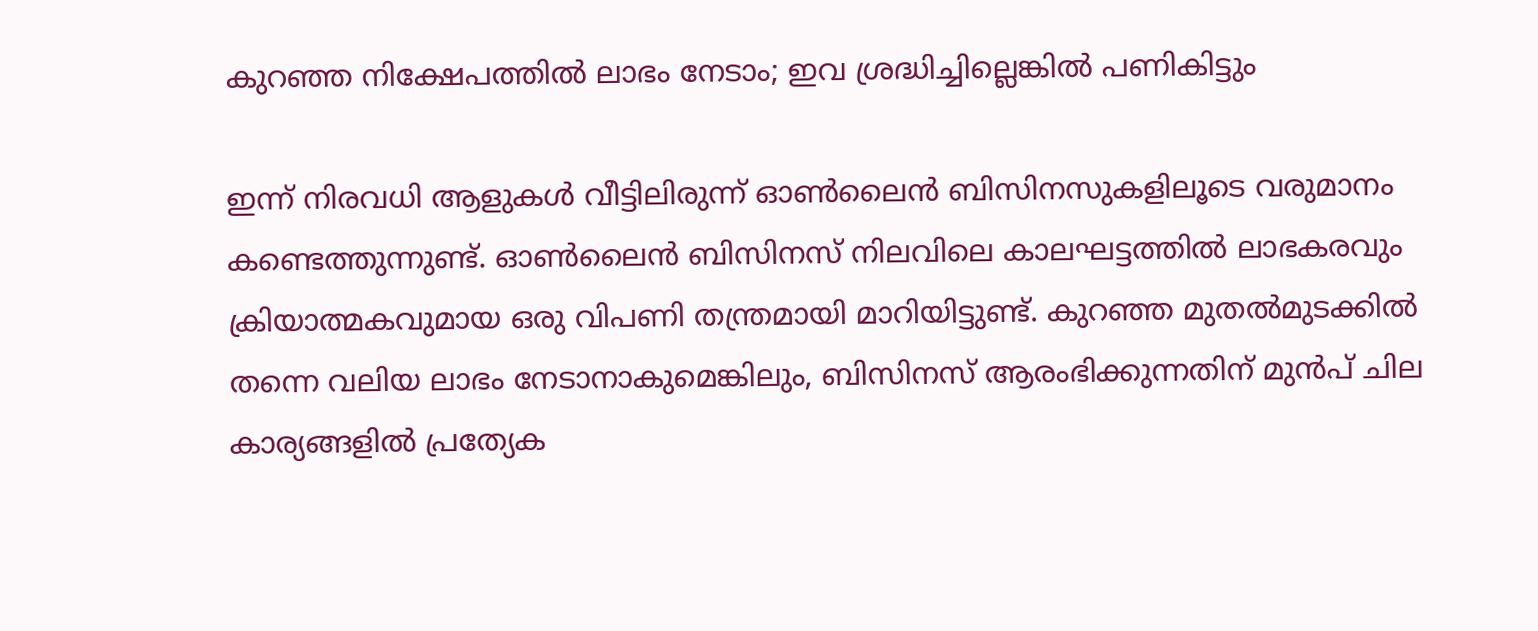കുറഞ്ഞ നിക്ഷേപത്തിൽ ലാഭം നേടാം; ഇവ ശ്രദ്ധിച്ചില്ലെങ്കിൽ പണികിട്ടും

ഇന്ന് നിരവധി ആളുകൾ വീട്ടിലിരുന്ന് ഓൺലൈൻ ബിസിനസുകളിലൂടെ വരുമാനം കണ്ടെത്തുന്നുണ്ട്. ഓൺലൈൻ ബിസിനസ് നിലവിലെ കാലഘട്ടത്തിൽ ലാഭകരവും ക്രിയാത്മകവുമായ ഒരു വിപണി തന്ത്രമായി മാറിയിട്ടുണ്ട്. കുറഞ്ഞ മുതൽമുടക്കിൽ തന്നെ വലിയ ലാഭം നേടാനാകുമെങ്കിലും, ബിസിനസ് ആരംഭിക്കുന്നതിന് മുൻപ് ചില കാര്യങ്ങളിൽ പ്രത്യേക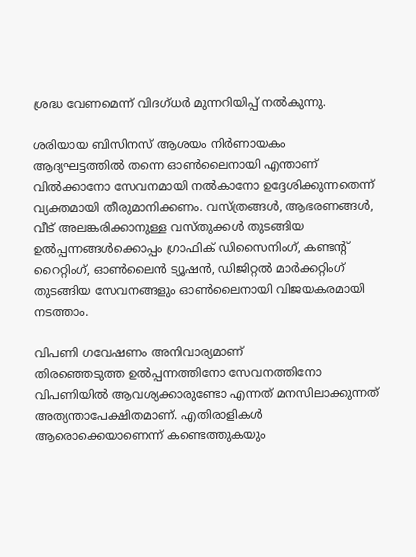ശ്രദ്ധ വേണമെന്ന് വിദഗ്ധർ മുന്നറിയിപ്പ് നൽകുന്നു.

ശരിയായ ബിസിനസ് ആശയം നിർണായകം
ആദ്യഘട്ടത്തിൽ തന്നെ ഓൺലൈനായി എന്താണ് വിൽക്കാനോ സേവനമായി നൽകാനോ ഉദ്ദേശിക്കുന്നതെന്ന് വ്യക്തമായി തീരുമാനിക്കണം. വസ്ത്രങ്ങൾ, ആഭരണങ്ങൾ, വീട് അലങ്കരിക്കാനുള്ള വസ്തുക്കൾ തുടങ്ങിയ ഉൽപ്പന്നങ്ങൾക്കൊപ്പം ഗ്രാഫിക് ഡിസൈനിംഗ്, കണ്ടന്റ് റൈറ്റിംഗ്, ഓൺലൈൻ ട്യൂഷൻ, ഡിജിറ്റൽ മാർക്കറ്റിംഗ് തുടങ്ങിയ സേവനങ്ങളും ഓൺലൈനായി വിജയകരമായി നടത്താം.

വിപണി ഗവേഷണം അനിവാര്യമാണ്
തിരഞ്ഞെടുത്ത ഉൽപ്പന്നത്തിനോ സേവനത്തിനോ വിപണിയിൽ ആവശ്യക്കാരുണ്ടോ എന്നത് മനസിലാക്കുന്നത് അത്യന്താപേക്ഷിതമാണ്. എതിരാളികൾ ആരൊക്കെയാണെന്ന് കണ്ടെത്തുകയും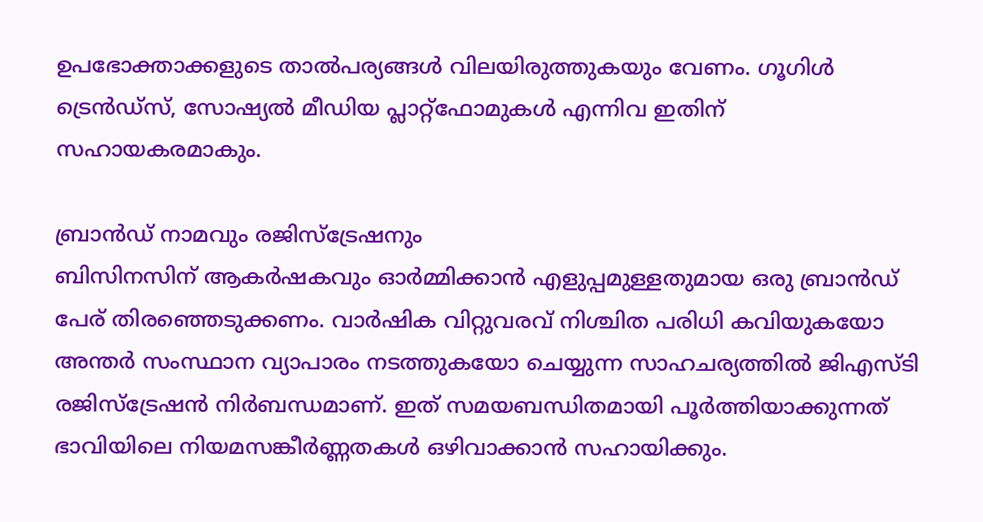ഉപഭോക്താക്കളുടെ താൽപര്യങ്ങൾ വിലയിരുത്തുകയും വേണം. ഗൂഗിൾ ട്രെൻഡ്സ്, സോഷ്യൽ മീഡിയ പ്ലാറ്റ്‌ഫോമുകൾ എന്നിവ ഇതിന് സഹായകരമാകും.

ബ്രാൻഡ് നാമവും രജിസ്‌ട്രേഷനും
ബിസിനസിന് ആകർഷകവും ഓർമ്മിക്കാൻ എളുപ്പമുള്ളതുമായ ഒരു ബ്രാൻഡ് പേര് തിരഞ്ഞെടുക്കണം. വാർഷിക വിറ്റുവരവ് നിശ്ചിത പരിധി കവിയുകയോ അന്തർ സംസ്ഥാന വ്യാപാരം നടത്തുകയോ ചെയ്യുന്ന സാഹചര്യത്തിൽ ജിഎസ്‌ടി രജിസ്‌ട്രേഷൻ നിർബന്ധമാണ്. ഇത് സമയബന്ധിതമായി പൂർത്തിയാക്കുന്നത് ഭാവിയിലെ നിയമസങ്കീർണ്ണതകൾ ഒഴിവാക്കാൻ സഹായിക്കും.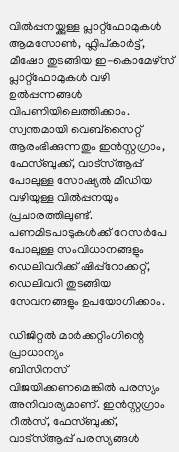വിൽപ്പനയ്ക്കുള്ള പ്ലാറ്റ്‌ഫോമുകൾ
ആമസോൺ, ഫ്ലിപ്‌കാർട്ട്, മീഷോ തുടങ്ങിയ ഇ-കൊമേഴ്‌സ് പ്ലാറ്റ്‌ഫോമുകൾ വഴി ഉൽപ്പന്നങ്ങൾ വിപണിയിലെത്തിക്കാം. സ്വന്തമായി വെബ്സൈറ്റ് ആരംഭിക്കുന്നതും ഇൻസ്റ്റഗ്രാം, ഫേസ്ബുക്ക്, വാട്‌സ്ആപ്പ് പോലുള്ള സോഷ്യൽ മീഡിയ വഴിയുള്ള വിൽപ്പനയും പ്രചാരത്തിലുണ്ട്. പണമിടപാടുകൾക്ക് റേസർപേ പോലുള്ള സംവിധാനങ്ങളും ഡെലിവറിക്ക് ഷിപ്പ്റോക്കറ്റ്, ഡെലിവറി തുടങ്ങിയ സേവനങ്ങളും ഉപയോഗിക്കാം.

ഡിജിറ്റൽ മാർക്കറ്റിംഗിന്റെ പ്രാധാന്യം
ബിസിനസ് വിജയിക്കണമെങ്കിൽ പരസ്യം അനിവാര്യമാണ്. ഇൻസ്റ്റഗ്രാം റീൽസ്, ഫേസ്ബുക്ക്, വാട്‌സ്ആപ്പ് പരസ്യങ്ങൾ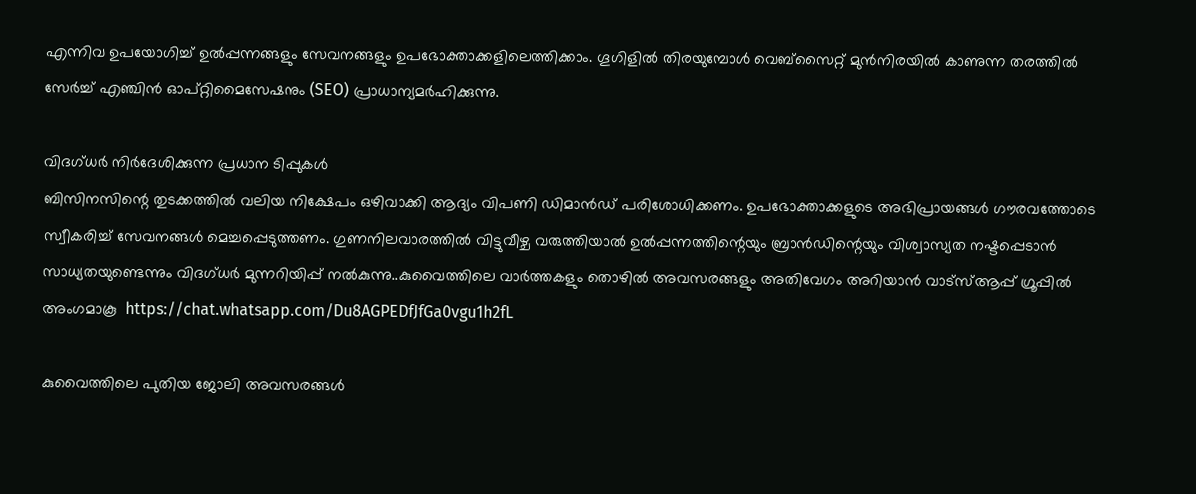എന്നിവ ഉപയോഗിച്ച് ഉൽപ്പന്നങ്ങളും സേവനങ്ങളും ഉപഭോക്താക്കളിലെത്തിക്കാം. ഗൂഗിളിൽ തിരയുമ്പോൾ വെബ്സൈറ്റ് മുൻനിരയിൽ കാണുന്ന തരത്തിൽ സേർച്ച് എഞ്ചിൻ ഓപ്റ്റിമൈസേഷനും (SEO) പ്രാധാന്യമർഹിക്കുന്നു.

വിദഗ്ധർ നിർദേശിക്കുന്ന പ്രധാന ടിപ്പുകൾ
ബിസിനസിന്റെ തുടക്കത്തിൽ വലിയ നിക്ഷേപം ഒഴിവാക്കി ആദ്യം വിപണി ഡിമാൻഡ് പരിശോധിക്കണം. ഉപഭോക്താക്കളുടെ അഭിപ്രായങ്ങൾ ഗൗരവത്തോടെ സ്വീകരിച്ച് സേവനങ്ങൾ മെച്ചപ്പെടുത്തണം. ഗുണനിലവാരത്തിൽ വിട്ടുവീഴ്ച വരുത്തിയാൽ ഉൽപ്പന്നത്തിന്റെയും ബ്രാൻഡിന്റെയും വിശ്വാസ്യത നഷ്ടപ്പെടാൻ സാധ്യതയുണ്ടെന്നും വിദഗ്ധർ മുന്നറിയിപ്പ് നൽകുന്നു..കുവൈത്തിലെ വാർത്തകളും തൊഴിൽ അവസരങ്ങളും അതിവേഗം അറിയാൻ വാട്സ്ആപ്പ് ഗ്രൂപ്പിൽ അംഗമാകൂ  https://chat.whatsapp.com/Du8AGPEDfJfGa0vgu1h2fL

കുവൈത്തിലെ പുതിയ ജോലി അവസരങ്ങൾ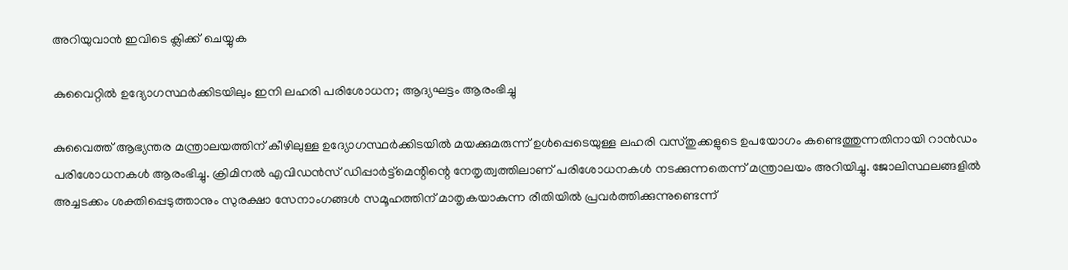അറിയുവാൻ ഇവിടെ ക്ലിക്ക് ചെയ്യുക

കുവൈറ്റിൽ ഉദ്യോഗസ്ഥർക്കിടയിലും ഇനി ലഹരി പരിശോധന; ആദ്യഘട്ടം ആരംഭിച്ചു

കുവൈത്ത് ആഭ്യന്തര മന്ത്രാലയത്തിന് കീഴിലുള്ള ഉദ്യോഗസ്ഥർക്കിടയിൽ മയക്കുമരുന്ന് ഉൾപ്പെടെയുള്ള ലഹരി വസ്തുക്കളുടെ ഉപയോഗം കണ്ടെത്തുന്നതിനായി റാൻഡം പരിശോധനകൾ ആരംഭിച്ചു. ക്രിമിനൽ എവിഡൻസ് ഡിപ്പാർട്ട്‌മെന്റിന്റെ നേതൃത്വത്തിലാണ് പരിശോധനകൾ നടക്കുന്നതെന്ന് മന്ത്രാലയം അറിയിച്ചു. ജോലിസ്ഥലങ്ങളിൽ അച്ചടക്കം ശക്തിപ്പെടുത്താനും സുരക്ഷാ സേനാംഗങ്ങൾ സമൂഹത്തിന് മാതൃകയാകുന്ന രീതിയിൽ പ്രവർത്തിക്കുന്നുണ്ടെന്ന്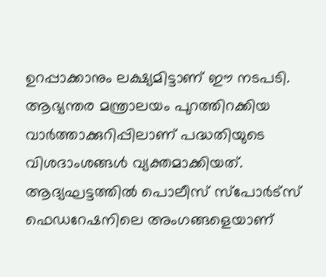ഉറപ്പാക്കാനും ലക്ഷ്യമിട്ടാണ് ഈ നടപടി. ആഭ്യന്തര മന്ത്രാലയം പുറത്തിറക്കിയ വാർത്താക്കുറിപ്പിലാണ് പദ്ധതിയുടെ വിശദാംശങ്ങൾ വ്യക്തമാക്കിയത്. ആദ്യഘട്ടത്തിൽ പൊലീസ് സ്പോർട്സ് ഫെഡറേഷനിലെ അംഗങ്ങളെയാണ്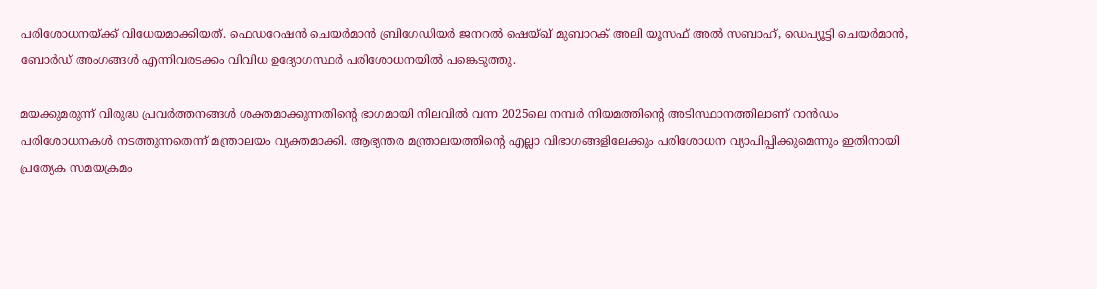പരിശോധനയ്ക്ക് വിധേയമാക്കിയത്. ഫെഡറേഷൻ ചെയർമാൻ ബ്രിഗേഡിയർ ജനറൽ ഷെയ്ഖ് മുബാറക് അലി യൂസഫ് അൽ സബാഹ്, ഡെപ്യൂട്ടി ചെയർമാൻ, ബോർഡ് അംഗങ്ങൾ എന്നിവരടക്കം വിവിധ ഉദ്യോഗസ്ഥർ പരിശോധനയിൽ പങ്കെടുത്തു.

മയക്കുമരുന്ന് വിരുദ്ധ പ്രവർത്തനങ്ങൾ ശക്തമാക്കുന്നതിന്റെ ഭാഗമായി നിലവിൽ വന്ന 2025ലെ നമ്പർ നിയമത്തിന്റെ അടിസ്ഥാനത്തിലാണ് റാൻഡം പരിശോധനകൾ നടത്തുന്നതെന്ന് മന്ത്രാലയം വ്യക്തമാക്കി. ആഭ്യന്തര മന്ത്രാലയത്തിന്റെ എല്ലാ വിഭാഗങ്ങളിലേക്കും പരിശോധന വ്യാപിപ്പിക്കുമെന്നും ഇതിനായി പ്രത്യേക സമയക്രമം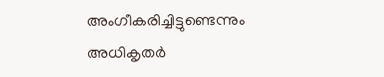അംഗീകരിച്ചിട്ടുണ്ടെന്നും അധികൃതർ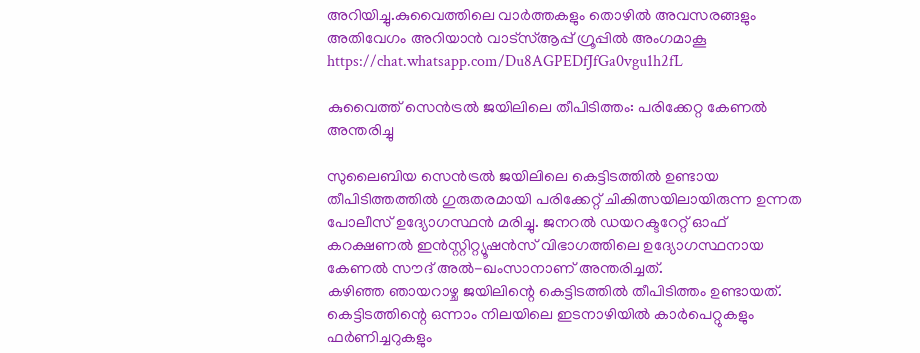അറിയിച്ചു.കുവൈത്തിലെ വാർത്തകളും തൊഴിൽ അവസരങ്ങളും അതിവേഗം അറിയാൻ വാട്സ്ആപ്പ് ഗ്രൂപ്പിൽ അംഗമാകൂ  https://chat.whatsapp.com/Du8AGPEDfJfGa0vgu1h2fL

കുവൈത്ത് സെൻട്രൽ ജയിലിലെ തീപിടിത്തം: പരിക്കേറ്റ കേണൽ അന്തരിച്ചു

സുലൈബിയ സെൻട്രൽ ജയിലിലെ കെട്ടിടത്തിൽ ഉണ്ടായ തീപിടിത്തത്തിൽ ഗുരുതരമായി പരിക്കേറ്റ് ചികിത്സയിലായിരുന്ന ഉന്നത പോലീസ് ഉദ്യോഗസ്ഥൻ മരിച്ചു. ജനറൽ ഡയറക്ടറേറ്റ് ഓഫ് കറക്ഷണൽ ഇൻസ്റ്റിറ്റ്യൂഷൻസ് വിഭാഗത്തിലെ ഉദ്യോഗസ്ഥനായ കേണൽ സൗദ് അൽ-ഖംസാനാണ് അന്തരിച്ചത്.
കഴിഞ്ഞ ഞായറാഴ്ച ജയിലിന്റെ കെട്ടിടത്തിൽ തീപിടിത്തം ഉണ്ടായത്. കെട്ടിടത്തിന്റെ ഒന്നാം നിലയിലെ ഇടനാഴിയിൽ കാർപെറ്റുകളും ഫർണിച്ചറുകളും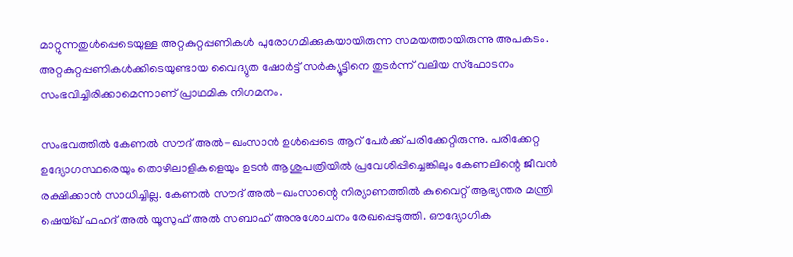മാറ്റുന്നതുൾപ്പെടെയുള്ള അറ്റകുറ്റപ്പണികൾ പുരോഗമിക്കുകയായിരുന്ന സമയത്തായിരുന്നു അപകടം. അറ്റകുറ്റപ്പണികൾക്കിടെയുണ്ടായ വൈദ്യുത ഷോർട്ട് സർക്യൂട്ടിനെ തുടർന്ന് വലിയ സ്ഫോടനം സംഭവിച്ചിരിക്കാമെന്നാണ് പ്രാഥമിക നിഗമനം.

സംഭവത്തിൽ കേണൽ സൗദ് അൽ-ഖംസാൻ ഉൾപ്പെടെ ആറ് പേർക്ക് പരിക്കേറ്റിരുന്നു. പരിക്കേറ്റ ഉദ്യോഗസ്ഥരെയും തൊഴിലാളികളെയും ഉടൻ ആശുപത്രിയിൽ പ്രവേശിപ്പിച്ചെങ്കിലും കേണലിന്റെ ജീവൻ രക്ഷിക്കാൻ സാധിച്ചില്ല. കേണൽ സൗദ് അൽ-ഖംസാന്റെ നിര്യാണത്തിൽ കുവൈറ്റ് ആഭ്യന്തര മന്ത്രി ഷെയ്ഖ് ഫഹദ് അൽ യൂസുഫ് അൽ സബാഹ് അനുശോചനം രേഖപ്പെടുത്തി. ഔദ്യോഗിക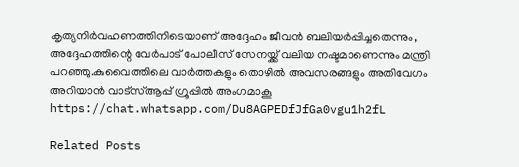കൃത്യനിർവഹണത്തിനിടെയാണ് അദ്ദേഹം ജീവൻ ബലിയർപ്പിച്ചതെന്നും, അദ്ദേഹത്തിന്റെ വേർപാട് പോലീസ് സേനയ്ക്ക് വലിയ നഷ്ടമാണെന്നും മന്ത്രി പറഞ്ഞു.കുവൈത്തിലെ വാർത്തകളും തൊഴിൽ അവസരങ്ങളും അതിവേഗം അറിയാൻ വാട്സ്ആപ്പ് ഗ്രൂപ്പിൽ അംഗമാകൂ  https://chat.whatsapp.com/Du8AGPEDfJfGa0vgu1h2fL

Related Posts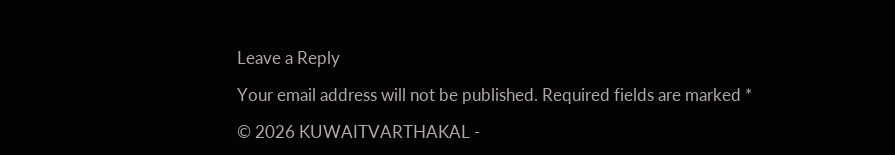Leave a Reply

Your email address will not be published. Required fields are marked *

© 2026 KUWAITVARTHAKAL -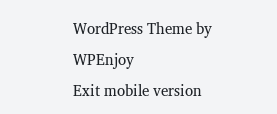WordPress Theme by WPEnjoy
Exit mobile version